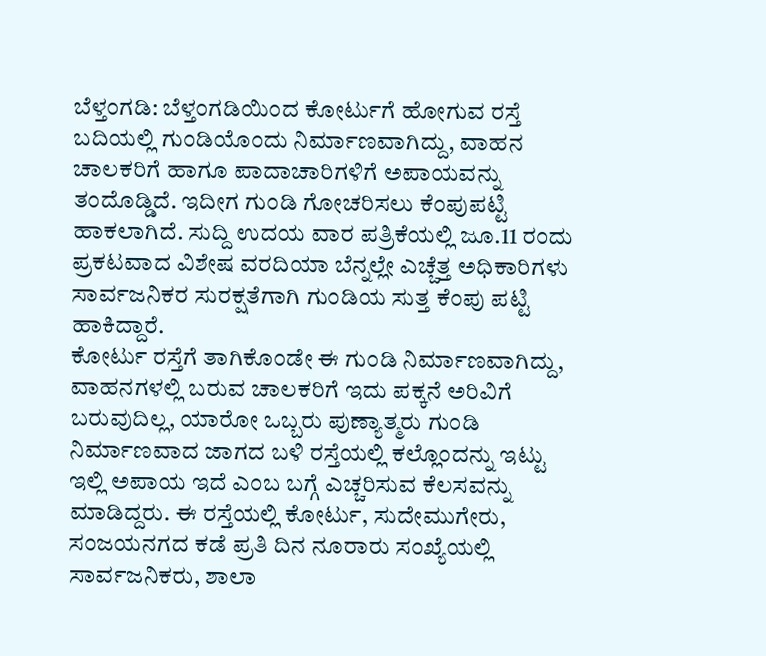ಬೆಳ್ತಂಗಡಿ: ಬೆಳ್ತಂಗಡಿಯಿಂದ ಕೋರ್ಟುಗೆ ಹೋಗುವ ರಸ್ತೆ ಬದಿಯಲ್ಲಿ ಗುಂಡಿಯೊಂದು ನಿರ್ಮಾಣವಾಗಿದ್ದು, ವಾಹನ ಚಾಲಕರಿಗೆ ಹಾಗೂ ಪಾದಾಚಾರಿಗಳಿಗೆ ಅಪಾಯವನ್ನು ತಂದೊಡ್ಡಿದೆ. ಇದೀಗ ಗುಂಡಿ ಗೋಚರಿಸಲು ಕೆಂಪುಪಟ್ಟಿ ಹಾಕಲಾಗಿದೆ. ಸುದ್ದಿ ಉದಯ ವಾರ ಪತ್ರಿಕೆಯಲ್ಲಿ ಜೂ.11 ರಂದು ಪ್ರಕಟವಾದ ವಿಶೇಷ ವರದಿಯಾ ಬೆನ್ನಲ್ಲೇ ಎಚ್ಚೆತ್ತ ಅಧಿಕಾರಿಗಳು ಸಾರ್ವಜನಿಕರ ಸುರಕ್ಷತೆಗಾಗಿ ಗುಂಡಿಯ ಸುತ್ತ ಕೆಂಪು ಪಟ್ಟಿ ಹಾಕಿದ್ದಾರೆ.
ಕೋರ್ಟು ರಸ್ತೆಗೆ ತಾಗಿಕೊಂಡೇ ಈ ಗುಂಡಿ ನಿರ್ಮಾಣವಾಗಿದ್ದು, ವಾಹನಗಳಲ್ಲಿ ಬರುವ ಚಾಲಕರಿಗೆ ಇದು ಪಕ್ಕನೆ ಅರಿವಿಗೆ ಬರುವುದಿಲ್ಲ, ಯಾರೋ ಒಬ್ಬರು ಪುಣ್ಯಾತ್ಮರು ಗುಂಡಿ ನಿರ್ಮಾಣವಾದ ಜಾಗದ ಬಳಿ ರಸ್ತೆಯಲ್ಲಿ ಕಲ್ಲೊಂದನ್ನು ಇಟ್ಟು ಇಲ್ಲಿ ಅಪಾಯ ಇದೆ ಎಂಬ ಬಗ್ಗೆ ಎಚ್ಚರಿಸುವ ಕೆಲಸವನ್ನು ಮಾಡಿದ್ದರು. ಈ ರಸ್ತೆಯಲ್ಲಿ ಕೋರ್ಟು, ಸುದೇಮುಗೇರು, ಸಂಜಯನಗದ ಕಡೆ ಪ್ರತಿ ದಿನ ನೂರಾರು ಸಂಖ್ಯೆಯಲ್ಲಿ ಸಾರ್ವಜನಿಕರು, ಶಾಲಾ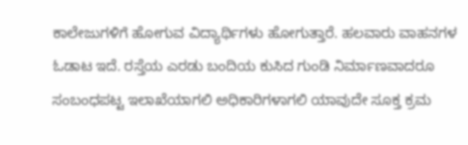ಕಾಲೇಜುಗಳಿಗೆ ಹೋಗುವ ವಿದ್ಯಾರ್ಥಿಗಳು ಹೋಗುತ್ತಾರೆ. ಹಲವಾರು ವಾಹನಗಳ ಓಡಾಟ ಇದೆ. ರಸ್ತೆಯ ಎರಡು ಬಂದಿಯ ಕುಸಿದ ಗುಂಡಿ ನಿರ್ಮಾಣವಾದರೂ ಸಂಬಂಧಪಟ್ಟ ಇಲಾಖೆಯಾಗಲಿ ಅಧಿಕಾರಿಗಳಾಗಲಿ ಯಾವುದೇ ಸೂಕ್ತ ಕ್ರಮ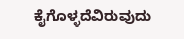ಕೈಗೊಳ್ಳದೆವಿರುವುದು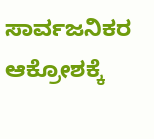ಸಾರ್ವಜನಿಕರ ಆಕ್ರೋಶಕ್ಕೆ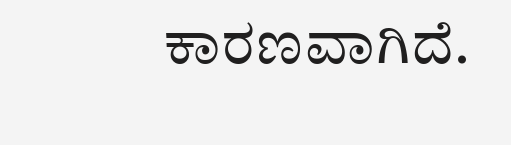ಕಾರಣವಾಗಿದೆ.